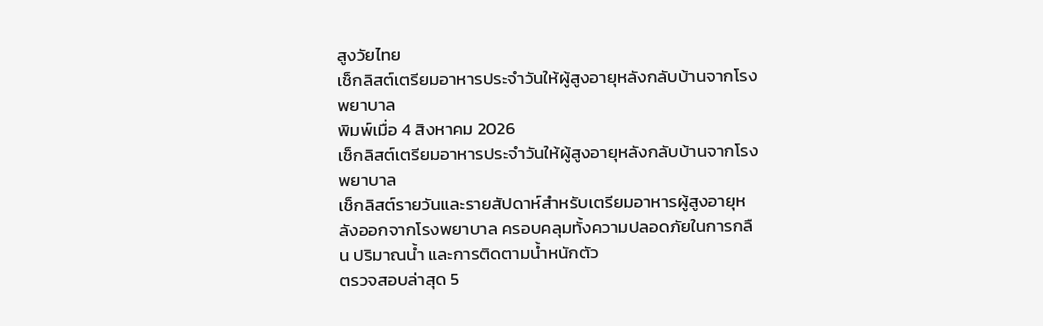สูงวัยไทย
เช็กลิสต์เตรียมอาหารประจำวันให้ผู้สูงอายุหลังกลับบ้านจากโรงพยาบาล
พิมพ์เมื่อ 4 สิงหาคม 2026
เช็กลิสต์เตรียมอาหารประจำวันให้ผู้สูงอายุหลังกลับบ้านจากโรงพยาบาล
เช็กลิสต์รายวันและรายสัปดาห์สำหรับเตรียมอาหารผู้สูงอายุหลังออกจากโรงพยาบาล ครอบคลุมทั้งความปลอดภัยในการกลืน ปริมาณน้ำ และการติดตามน้ำหนักตัว
ตรวจสอบล่าสุด 5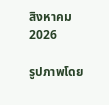สิงหาคม 2026

รูปภาพโดย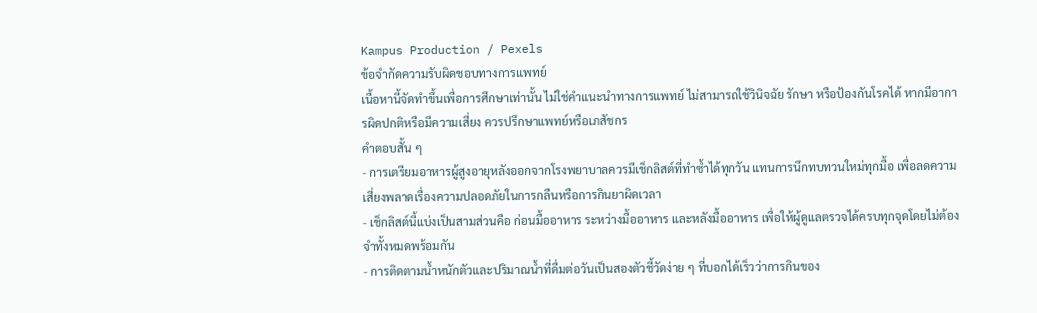Kampus Production / Pexels
ข้อจำกัดความรับผิดชอบทางการแพทย์
เนื้อหานี้จัดทำขึ้นเพื่อการศึกษาเท่านั้น ไม่ใช่คำแนะนำทางการแพทย์ ไม่สามารถใช้วินิจฉัย รักษา หรือป้องกันโรคได้ หากมีอาการผิดปกติหรือมีความเสี่ยง ควรปรึกษาแพทย์หรือเภสัชกร
คำตอบสั้น ๆ
- การเตรียมอาหารผู้สูงอายุหลังออกจากโรงพยาบาลควรมีเช็กลิสต์ที่ทำซ้ำได้ทุกวัน แทนการนึกทบทวนใหม่ทุกมื้อ เพื่อลดความเสี่ยงพลาดเรื่องความปลอดภัยในการกลืนหรือการกินยาผิดเวลา
- เช็กลิสต์นี้แบ่งเป็นสามส่วนคือ ก่อนมื้ออาหาร ระหว่างมื้ออาหาร และหลังมื้ออาหาร เพื่อให้ผู้ดูแลตรวจได้ครบทุกจุดโดยไม่ต้องจำทั้งหมดพร้อมกัน
- การติดตามน้ำหนักตัวและปริมาณน้ำที่ดื่มต่อวันเป็นสองตัวชี้วัดง่าย ๆ ที่บอกได้เร็วว่าการกินของ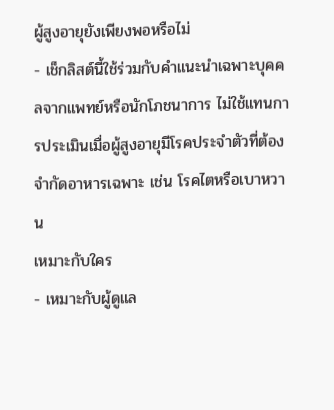ผู้สูงอายุยังเพียงพอหรือไม่
- เช็กลิสต์นี้ใช้ร่วมกับคำแนะนำเฉพาะบุคคลจากแพทย์หรือนักโภชนาการ ไม่ใช้แทนการประเมินเมื่อผู้สูงอายุมีโรคประจำตัวที่ต้องจำกัดอาหารเฉพาะ เช่น โรคไตหรือเบาหวาน
เหมาะกับใคร
- เหมาะกับผู้ดูแล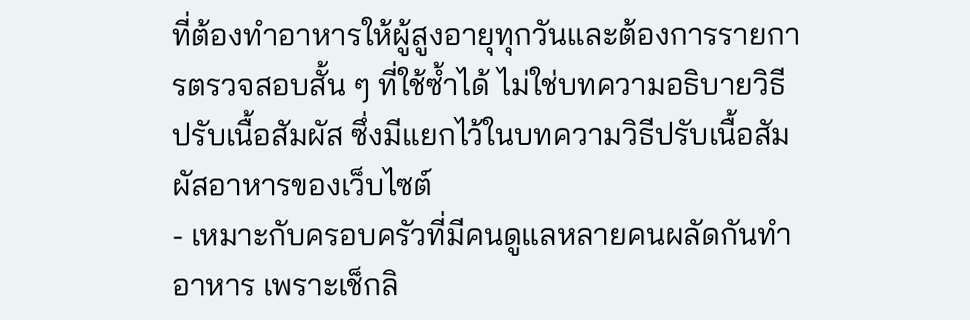ที่ต้องทำอาหารให้ผู้สูงอายุทุกวันและต้องการรายการตรวจสอบสั้น ๆ ที่ใช้ซ้ำได้ ไม่ใช่บทความอธิบายวิธีปรับเนื้อสัมผัส ซึ่งมีแยกไว้ในบทความวิธีปรับเนื้อสัมผัสอาหารของเว็บไซต์
- เหมาะกับครอบครัวที่มีคนดูแลหลายคนผลัดกันทำอาหาร เพราะเช็กลิ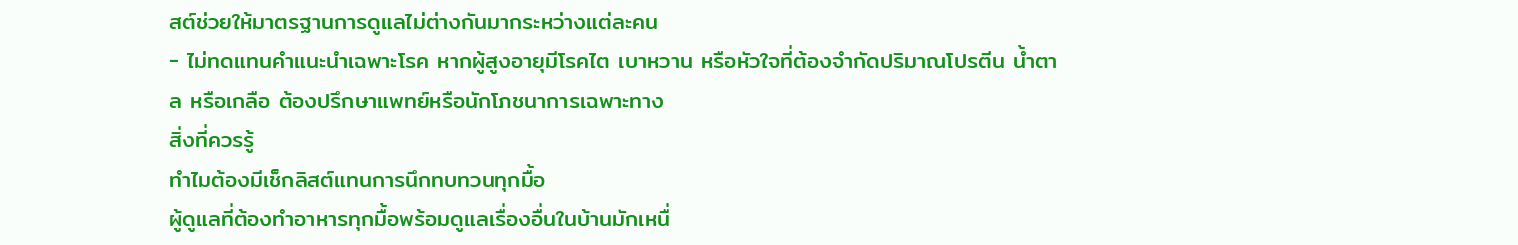สต์ช่วยให้มาตรฐานการดูแลไม่ต่างกันมากระหว่างแต่ละคน
- ไม่ทดแทนคำแนะนำเฉพาะโรค หากผู้สูงอายุมีโรคไต เบาหวาน หรือหัวใจที่ต้องจำกัดปริมาณโปรตีน น้ำตาล หรือเกลือ ต้องปรึกษาแพทย์หรือนักโภชนาการเฉพาะทาง
สิ่งที่ควรรู้
ทำไมต้องมีเช็กลิสต์แทนการนึกทบทวนทุกมื้อ
ผู้ดูแลที่ต้องทำอาหารทุกมื้อพร้อมดูแลเรื่องอื่นในบ้านมักเหนื่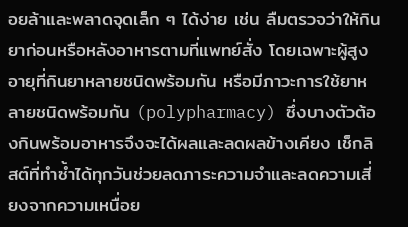อยล้าและพลาดจุดเล็ก ๆ ได้ง่าย เช่น ลืมตรวจว่าให้กินยาก่อนหรือหลังอาหารตามที่แพทย์สั่ง โดยเฉพาะผู้สูงอายุที่กินยาหลายชนิดพร้อมกัน หรือมีภาวะการใช้ยาหลายชนิดพร้อมกัน (polypharmacy) ซึ่งบางตัวต้องกินพร้อมอาหารจึงจะได้ผลและลดผลข้างเคียง เช็กลิสต์ที่ทำซ้ำได้ทุกวันช่วยลดภาระความจำและลดความเสี่ยงจากความเหนื่อย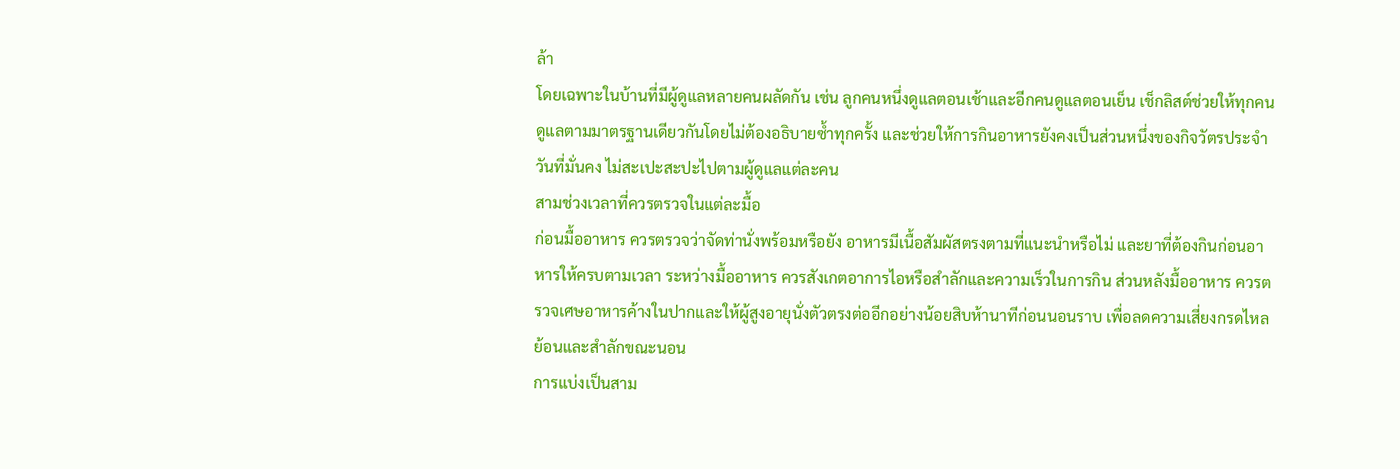ล้า
โดยเฉพาะในบ้านที่มีผู้ดูแลหลายคนผลัดกัน เช่น ลูกคนหนึ่งดูแลตอนเช้าและอีกคนดูแลตอนเย็น เช็กลิสต์ช่วยให้ทุกคนดูแลตามมาตรฐานเดียวกันโดยไม่ต้องอธิบายซ้ำทุกครั้ง และช่วยให้การกินอาหารยังคงเป็นส่วนหนึ่งของกิจวัตรประจำวันที่มั่นคง ไม่สะเปะสะปะไปตามผู้ดูแลแต่ละคน
สามช่วงเวลาที่ควรตรวจในแต่ละมื้อ
ก่อนมื้ออาหาร ควรตรวจว่าจัดท่านั่งพร้อมหรือยัง อาหารมีเนื้อสัมผัสตรงตามที่แนะนำหรือไม่ และยาที่ต้องกินก่อนอาหารให้ครบตามเวลา ระหว่างมื้ออาหาร ควรสังเกตอาการไอหรือสำลักและความเร็วในการกิน ส่วนหลังมื้ออาหาร ควรตรวจเศษอาหารค้างในปากและให้ผู้สูงอายุนั่งตัวตรงต่ออีกอย่างน้อยสิบห้านาทีก่อนนอนราบ เพื่อลดความเสี่ยงกรดไหลย้อนและสำลักขณะนอน
การแบ่งเป็นสาม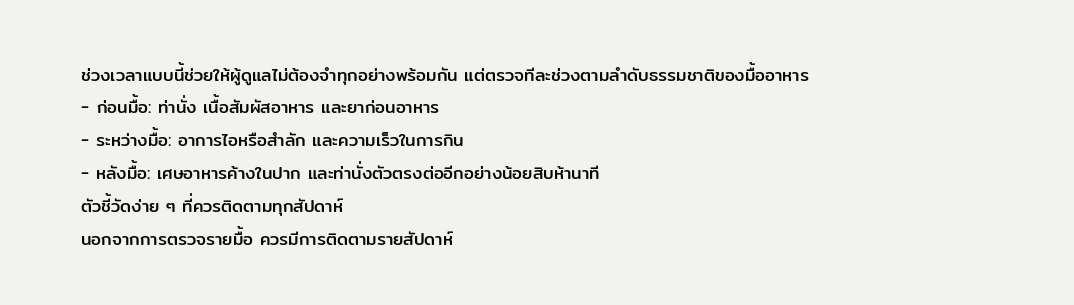ช่วงเวลาแบบนี้ช่วยให้ผู้ดูแลไม่ต้องจำทุกอย่างพร้อมกัน แต่ตรวจทีละช่วงตามลำดับธรรมชาติของมื้ออาหาร
- ก่อนมื้อ: ท่านั่ง เนื้อสัมผัสอาหาร และยาก่อนอาหาร
- ระหว่างมื้อ: อาการไอหรือสำลัก และความเร็วในการกิน
- หลังมื้อ: เศษอาหารค้างในปาก และท่านั่งตัวตรงต่ออีกอย่างน้อยสิบห้านาที
ตัวชี้วัดง่าย ๆ ที่ควรติดตามทุกสัปดาห์
นอกจากการตรวจรายมื้อ ควรมีการติดตามรายสัปดาห์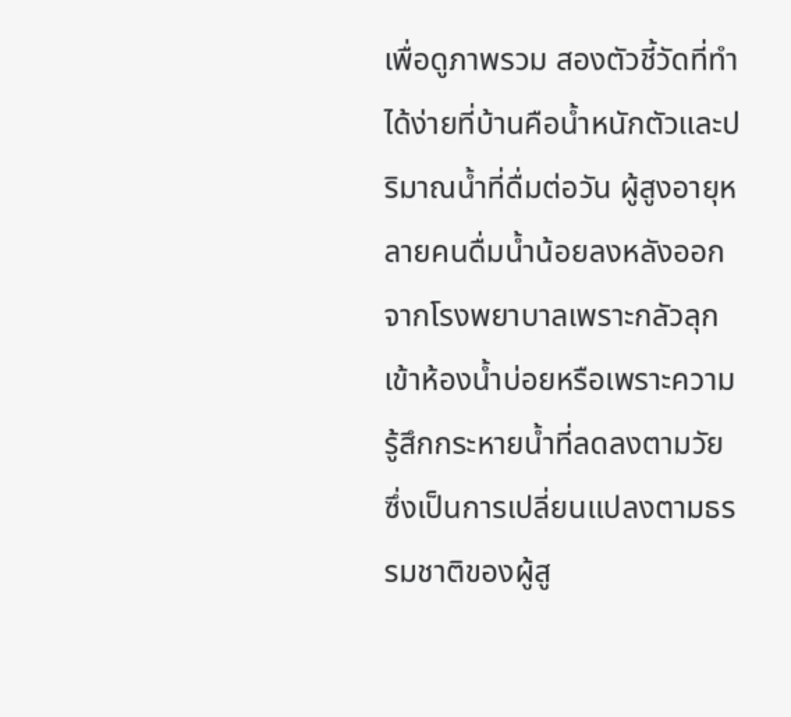เพื่อดูภาพรวม สองตัวชี้วัดที่ทำได้ง่ายที่บ้านคือน้ำหนักตัวและปริมาณน้ำที่ดื่มต่อวัน ผู้สูงอายุหลายคนดื่มน้ำน้อยลงหลังออกจากโรงพยาบาลเพราะกลัวลุกเข้าห้องน้ำบ่อยหรือเพราะความรู้สึกกระหายน้ำที่ลดลงตามวัย ซึ่งเป็นการเปลี่ยนแปลงตามธรรมชาติของผู้สู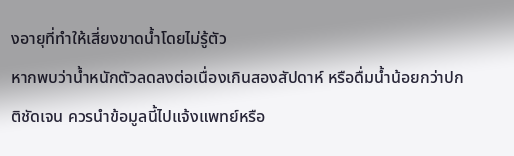งอายุที่ทำให้เสี่ยงขาดน้ำโดยไม่รู้ตัว
หากพบว่าน้ำหนักตัวลดลงต่อเนื่องเกินสองสัปดาห์ หรือดื่มน้ำน้อยกว่าปกติชัดเจน ควรนำข้อมูลนี้ไปแจ้งแพทย์หรือ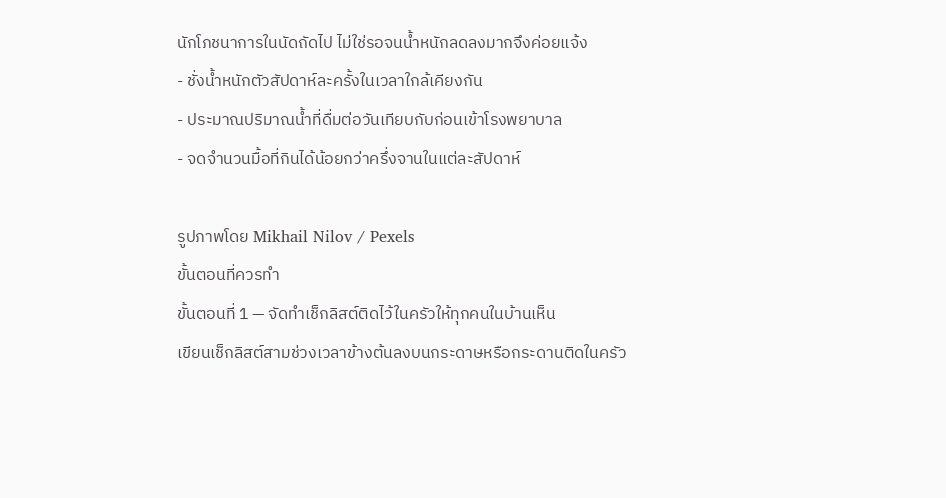นักโภชนาการในนัดถัดไป ไม่ใช่รอจนน้ำหนักลดลงมากจึงค่อยแจ้ง
- ชั่งน้ำหนักตัวสัปดาห์ละครั้งในเวลาใกล้เคียงกัน
- ประมาณปริมาณน้ำที่ดื่มต่อวันเทียบกับก่อนเข้าโรงพยาบาล
- จดจำนวนมื้อที่กินได้น้อยกว่าครึ่งจานในแต่ละสัปดาห์

รูปภาพโดย Mikhail Nilov / Pexels
ขั้นตอนที่ควรทำ
ขั้นตอนที่ 1 — จัดทำเช็กลิสต์ติดไว้ในครัวให้ทุกคนในบ้านเห็น
เขียนเช็กลิสต์สามช่วงเวลาข้างต้นลงบนกระดาษหรือกระดานติดในครัว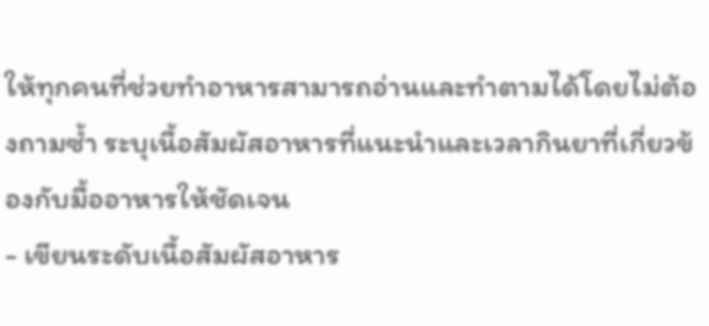ให้ทุกคนที่ช่วยทำอาหารสามารถอ่านและทำตามได้โดยไม่ต้องถามซ้ำ ระบุเนื้อสัมผัสอาหารที่แนะนำและเวลากินยาที่เกี่ยวข้องกับมื้ออาหารให้ชัดเจน
- เขียนระดับเนื้อสัมผัสอาหาร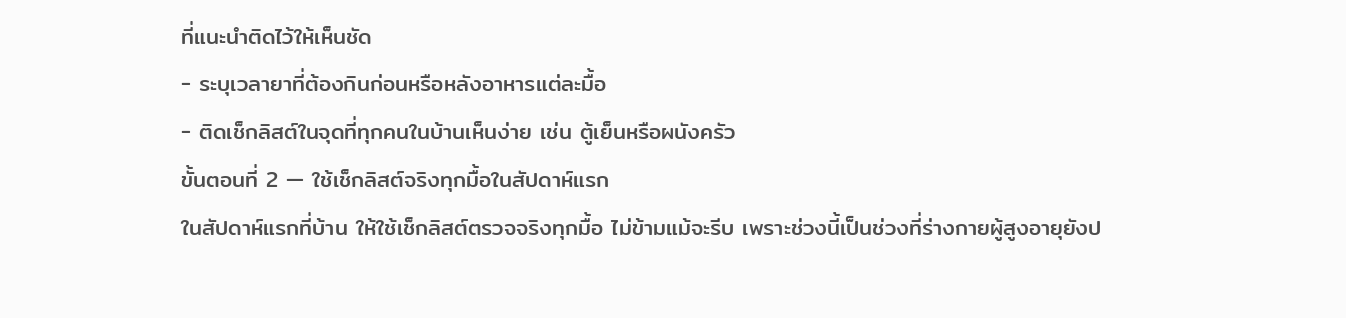ที่แนะนำติดไว้ให้เห็นชัด
- ระบุเวลายาที่ต้องกินก่อนหรือหลังอาหารแต่ละมื้อ
- ติดเช็กลิสต์ในจุดที่ทุกคนในบ้านเห็นง่าย เช่น ตู้เย็นหรือผนังครัว
ขั้นตอนที่ 2 — ใช้เช็กลิสต์จริงทุกมื้อในสัปดาห์แรก
ในสัปดาห์แรกที่บ้าน ให้ใช้เช็กลิสต์ตรวจจริงทุกมื้อ ไม่ข้ามแม้จะรีบ เพราะช่วงนี้เป็นช่วงที่ร่างกายผู้สูงอายุยังป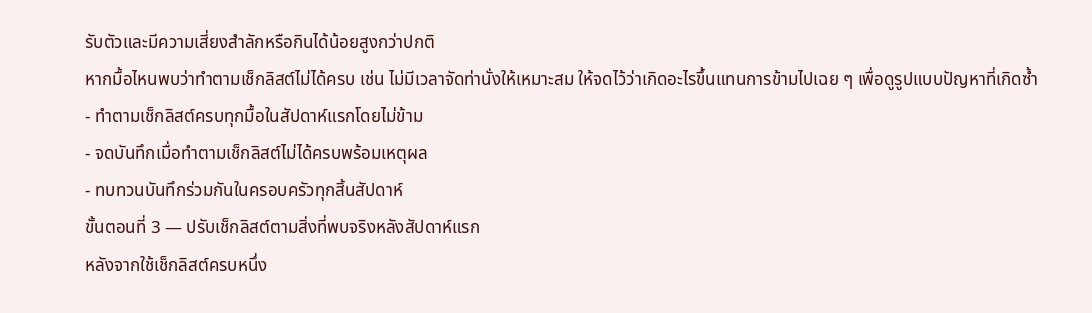รับตัวและมีความเสี่ยงสำลักหรือกินได้น้อยสูงกว่าปกติ
หากมื้อไหนพบว่าทำตามเช็กลิสต์ไม่ได้ครบ เช่น ไม่มีเวลาจัดท่านั่งให้เหมาะสม ให้จดไว้ว่าเกิดอะไรขึ้นแทนการข้ามไปเฉย ๆ เพื่อดูรูปแบบปัญหาที่เกิดซ้ำ
- ทำตามเช็กลิสต์ครบทุกมื้อในสัปดาห์แรกโดยไม่ข้าม
- จดบันทึกเมื่อทำตามเช็กลิสต์ไม่ได้ครบพร้อมเหตุผล
- ทบทวนบันทึกร่วมกันในครอบครัวทุกสิ้นสัปดาห์
ขั้นตอนที่ 3 — ปรับเช็กลิสต์ตามสิ่งที่พบจริงหลังสัปดาห์แรก
หลังจากใช้เช็กลิสต์ครบหนึ่ง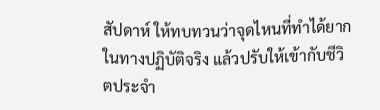สัปดาห์ ให้ทบทวนว่าจุดไหนที่ทำได้ยากในทางปฏิบัติจริง แล้วปรับให้เข้ากับชีวิตประจำ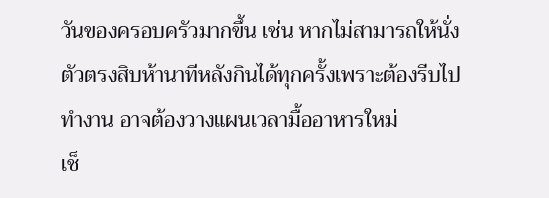วันของครอบครัวมากขึ้น เช่น หากไม่สามารถให้นั่งตัวตรงสิบห้านาทีหลังกินได้ทุกครั้งเพราะต้องรีบไปทำงาน อาจต้องวางแผนเวลามื้ออาหารใหม่
เช็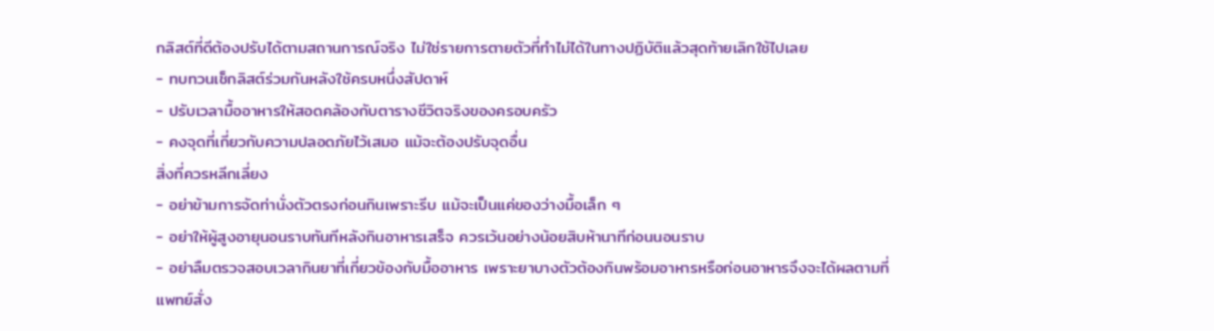กลิสต์ที่ดีต้องปรับได้ตามสถานการณ์จริง ไม่ใช่รายการตายตัวที่ทำไม่ได้ในทางปฏิบัติแล้วสุดท้ายเลิกใช้ไปเลย
- ทบทวนเช็กลิสต์ร่วมกันหลังใช้ครบหนึ่งสัปดาห์
- ปรับเวลามื้ออาหารให้สอดคล้องกับตารางชีวิตจริงของครอบครัว
- คงจุดที่เกี่ยวกับความปลอดภัยไว้เสมอ แม้จะต้องปรับจุดอื่น
สิ่งที่ควรหลีกเลี่ยง
- อย่าข้ามการจัดท่านั่งตัวตรงก่อนกินเพราะรีบ แม้จะเป็นแค่ของว่างมื้อเล็ก ๆ
- อย่าให้ผู้สูงอายุนอนราบทันทีหลังกินอาหารเสร็จ ควรเว้นอย่างน้อยสิบห้านาทีก่อนนอนราบ
- อย่าลืมตรวจสอบเวลากินยาที่เกี่ยวข้องกับมื้ออาหาร เพราะยาบางตัวต้องกินพร้อมอาหารหรือก่อนอาหารจึงจะได้ผลตามที่แพทย์สั่ง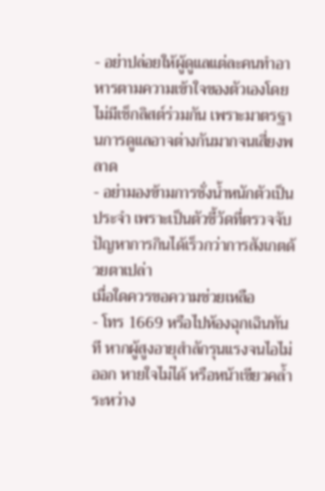- อย่าปล่อยให้ผู้ดูแลแต่ละคนทำอาหารตามความเข้าใจของตัวเองโดยไม่มีเช็กลิสต์ร่วมกัน เพราะมาตรฐานการดูแลอาจต่างกันมากจนเสี่ยงพลาด
- อย่ามองข้ามการชั่งน้ำหนักตัวเป็นประจำ เพราะเป็นตัวชี้วัดที่ตรวจจับปัญหาการกินได้เร็วกว่าการสังเกตด้วยตาเปล่า
เมื่อใดควรขอความช่วยเหลือ
- โทร 1669 หรือไปห้องฉุกเฉินทันที หากผู้สูงอายุสำลักรุนแรงจนไอไม่ออก หายใจไม่ได้ หรือหน้าเขียวคล้ำระหว่าง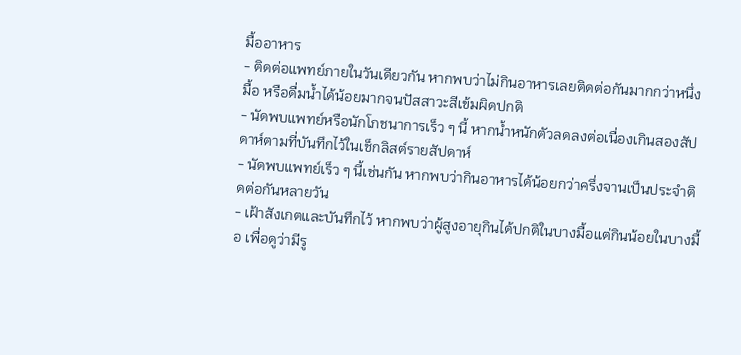มื้ออาหาร
- ติดต่อแพทย์ภายในวันเดียวกัน หากพบว่าไม่กินอาหารเลยติดต่อกันมากกว่าหนึ่งมื้อ หรือดื่มน้ำได้น้อยมากจนปัสสาวะสีเข้มผิดปกติ
- นัดพบแพทย์หรือนักโภชนาการเร็ว ๆ นี้ หากน้ำหนักตัวลดลงต่อเนื่องเกินสองสัปดาห์ตามที่บันทึกไว้ในเช็กลิสต์รายสัปดาห์
- นัดพบแพทย์เร็ว ๆ นี้เช่นกัน หากพบว่ากินอาหารได้น้อยกว่าครึ่งจานเป็นประจำติดต่อกันหลายวัน
- เฝ้าสังเกตและบันทึกไว้ หากพบว่าผู้สูงอายุกินได้ปกติในบางมื้อแต่กินน้อยในบางมื้อ เพื่อดูว่ามีรู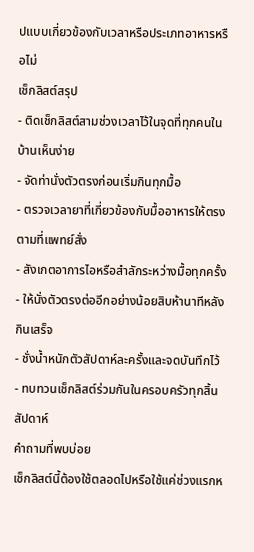ปแบบเกี่ยวข้องกับเวลาหรือประเภทอาหารหรือไม่
เช็กลิสต์สรุป
- ติดเช็กลิสต์สามช่วงเวลาไว้ในจุดที่ทุกคนในบ้านเห็นง่าย
- จัดท่านั่งตัวตรงก่อนเริ่มกินทุกมื้อ
- ตรวจเวลายาที่เกี่ยวข้องกับมื้ออาหารให้ตรงตามที่แพทย์สั่ง
- สังเกตอาการไอหรือสำลักระหว่างมื้อทุกครั้ง
- ให้นั่งตัวตรงต่ออีกอย่างน้อยสิบห้านาทีหลังกินเสร็จ
- ชั่งน้ำหนักตัวสัปดาห์ละครั้งและจดบันทึกไว้
- ทบทวนเช็กลิสต์ร่วมกันในครอบครัวทุกสิ้นสัปดาห์
คำถามที่พบบ่อย
เช็กลิสต์นี้ต้องใช้ตลอดไปหรือใช้แค่ช่วงแรกห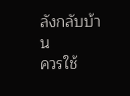ลังกลับบ้าน
ควรใช้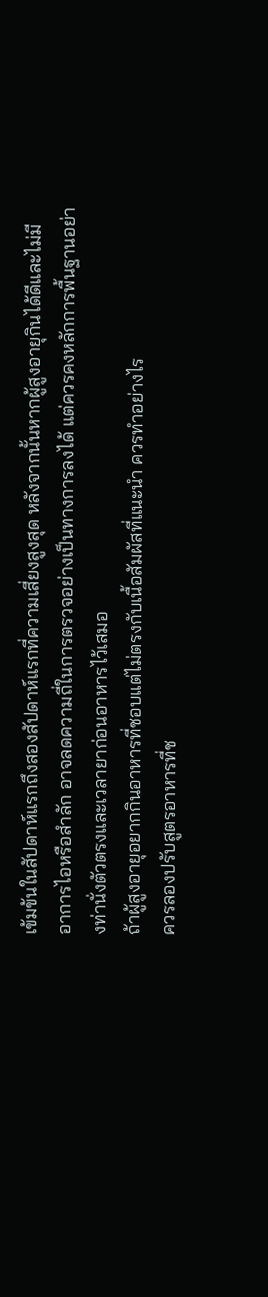เข้มข้นในสัปดาห์แรกถึงสองสัปดาห์แรกที่ความเสี่ยงสูงสุด หลังจากนั้นหากผู้สูงอายุกินได้ดีและไม่มีอาการไอหรือสำลัก อาจลดความถี่ในการตรวจอย่างเป็นทางการลงได้ แต่ควรคงหลักการพื้นฐานอย่างท่านั่งตัวตรงและเวลายาก่อนอาหารไว้เสมอ
ถ้าผู้สูงอายุอยากกินอาหารที่ชอบแต่ไม่ตรงกับเนื้อสัมผัสที่แนะนำ ควรทำอย่างไร
ควรลองปรับสูตรอาหารที่ช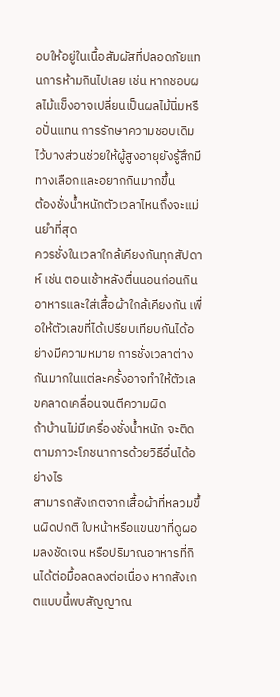อบให้อยู่ในเนื้อสัมผัสที่ปลอดภัยแทนการห้ามกินไปเลย เช่น หากชอบผลไม้แข็งอาจเปลี่ยนเป็นผลไม้นิ่มหรือปั่นแทน การรักษาความชอบเดิมไว้บางส่วนช่วยให้ผู้สูงอายุยังรู้สึกมีทางเลือกและอยากกินมากขึ้น
ต้องชั่งน้ำหนักตัวเวลาไหนถึงจะแม่นยำที่สุด
ควรชั่งในเวลาใกล้เคียงกันทุกสัปดาห์ เช่น ตอนเช้าหลังตื่นนอนก่อนกินอาหารและใส่เสื้อผ้าใกล้เคียงกัน เพื่อให้ตัวเลขที่ได้เปรียบเทียบกันได้อย่างมีความหมาย การชั่งเวลาต่างกันมากในแต่ละครั้งอาจทำให้ตัวเลขคลาดเคลื่อนจนตีความผิด
ถ้าบ้านไม่มีเครื่องชั่งน้ำหนัก จะติดตามภาวะโภชนาการด้วยวิธีอื่นได้อย่างไร
สามารถสังเกตจากเสื้อผ้าที่หลวมขึ้นผิดปกติ ใบหน้าหรือแขนขาที่ดูผอมลงชัดเจน หรือปริมาณอาหารที่กินได้ต่อมื้อลดลงต่อเนื่อง หากสังเกตแบบนี้พบสัญญาณ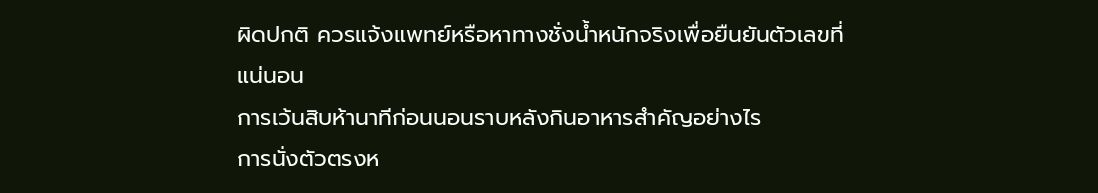ผิดปกติ ควรแจ้งแพทย์หรือหาทางชั่งน้ำหนักจริงเพื่อยืนยันตัวเลขที่แน่นอน
การเว้นสิบห้านาทีก่อนนอนราบหลังกินอาหารสำคัญอย่างไร
การนั่งตัวตรงห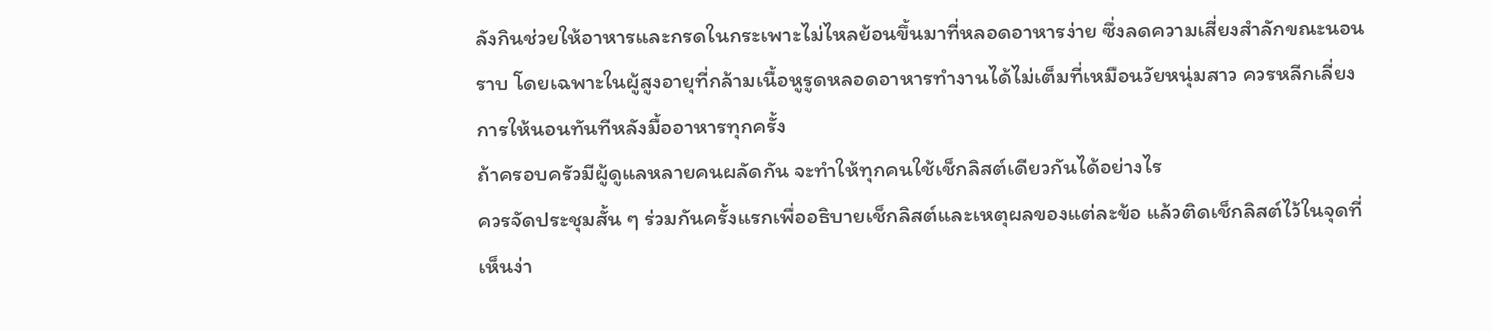ลังกินช่วยให้อาหารและกรดในกระเพาะไม่ไหลย้อนขึ้นมาที่หลอดอาหารง่าย ซึ่งลดความเสี่ยงสำลักขณะนอนราบ โดยเฉพาะในผู้สูงอายุที่กล้ามเนื้อหูรูดหลอดอาหารทำงานได้ไม่เต็มที่เหมือนวัยหนุ่มสาว ควรหลีกเลี่ยงการให้นอนทันทีหลังมื้ออาหารทุกครั้ง
ถ้าครอบครัวมีผู้ดูแลหลายคนผลัดกัน จะทำให้ทุกคนใช้เช็กลิสต์เดียวกันได้อย่างไร
ควรจัดประชุมสั้น ๆ ร่วมกันครั้งแรกเพื่ออธิบายเช็กลิสต์และเหตุผลของแต่ละข้อ แล้วติดเช็กลิสต์ไว้ในจุดที่เห็นง่า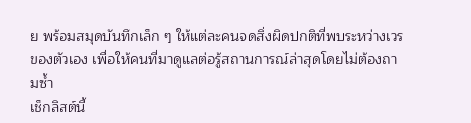ย พร้อมสมุดบันทึกเล็ก ๆ ให้แต่ละคนจดสิ่งผิดปกติที่พบระหว่างเวรของตัวเอง เพื่อให้คนที่มาดูแลต่อรู้สถานการณ์ล่าสุดโดยไม่ต้องถามซ้ำ
เช็กลิสต์นี้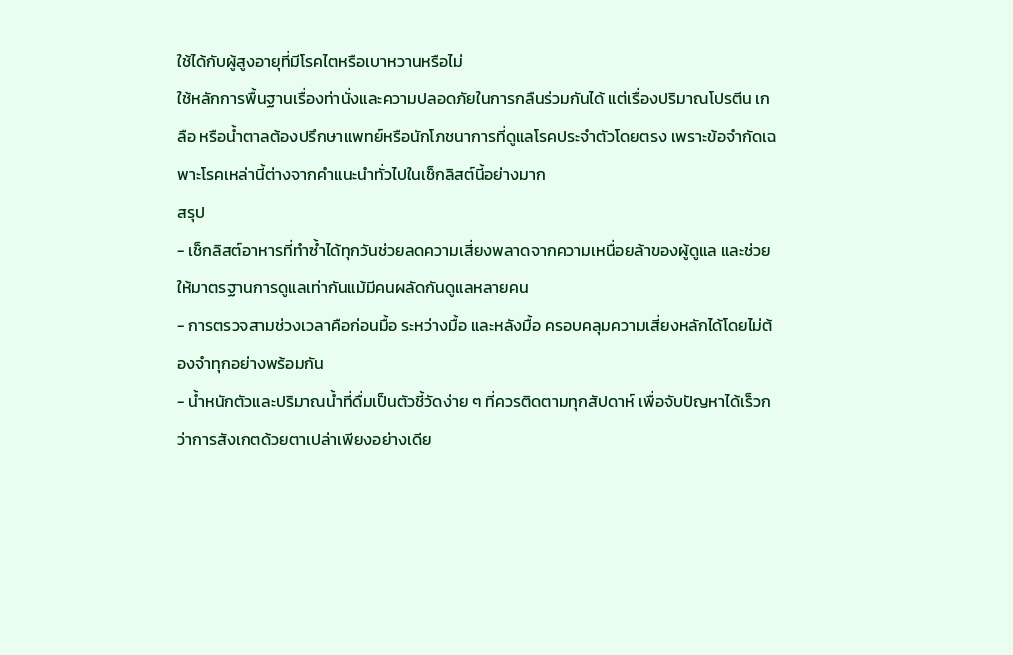ใช้ได้กับผู้สูงอายุที่มีโรคไตหรือเบาหวานหรือไม่
ใช้หลักการพื้นฐานเรื่องท่านั่งและความปลอดภัยในการกลืนร่วมกันได้ แต่เรื่องปริมาณโปรตีน เกลือ หรือน้ำตาลต้องปรึกษาแพทย์หรือนักโภชนาการที่ดูแลโรคประจำตัวโดยตรง เพราะข้อจำกัดเฉพาะโรคเหล่านี้ต่างจากคำแนะนำทั่วไปในเช็กลิสต์นี้อย่างมาก
สรุป
- เช็กลิสต์อาหารที่ทำซ้ำได้ทุกวันช่วยลดความเสี่ยงพลาดจากความเหนื่อยล้าของผู้ดูแล และช่วยให้มาตรฐานการดูแลเท่ากันแม้มีคนผลัดกันดูแลหลายคน
- การตรวจสามช่วงเวลาคือก่อนมื้อ ระหว่างมื้อ และหลังมื้อ ครอบคลุมความเสี่ยงหลักได้โดยไม่ต้องจำทุกอย่างพร้อมกัน
- น้ำหนักตัวและปริมาณน้ำที่ดื่มเป็นตัวชี้วัดง่าย ๆ ที่ควรติดตามทุกสัปดาห์ เพื่อจับปัญหาได้เร็วกว่าการสังเกตด้วยตาเปล่าเพียงอย่างเดีย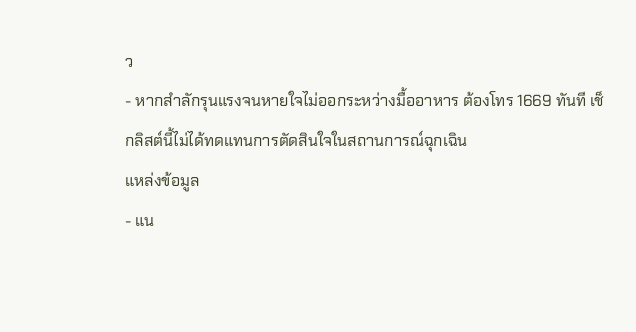ว
- หากสำลักรุนแรงจนหายใจไม่ออกระหว่างมื้ออาหาร ต้องโทร 1669 ทันที เช็กลิสต์นี้ไม่ได้ทดแทนการตัดสินใจในสถานการณ์ฉุกเฉิน
แหล่งข้อมูล
- แน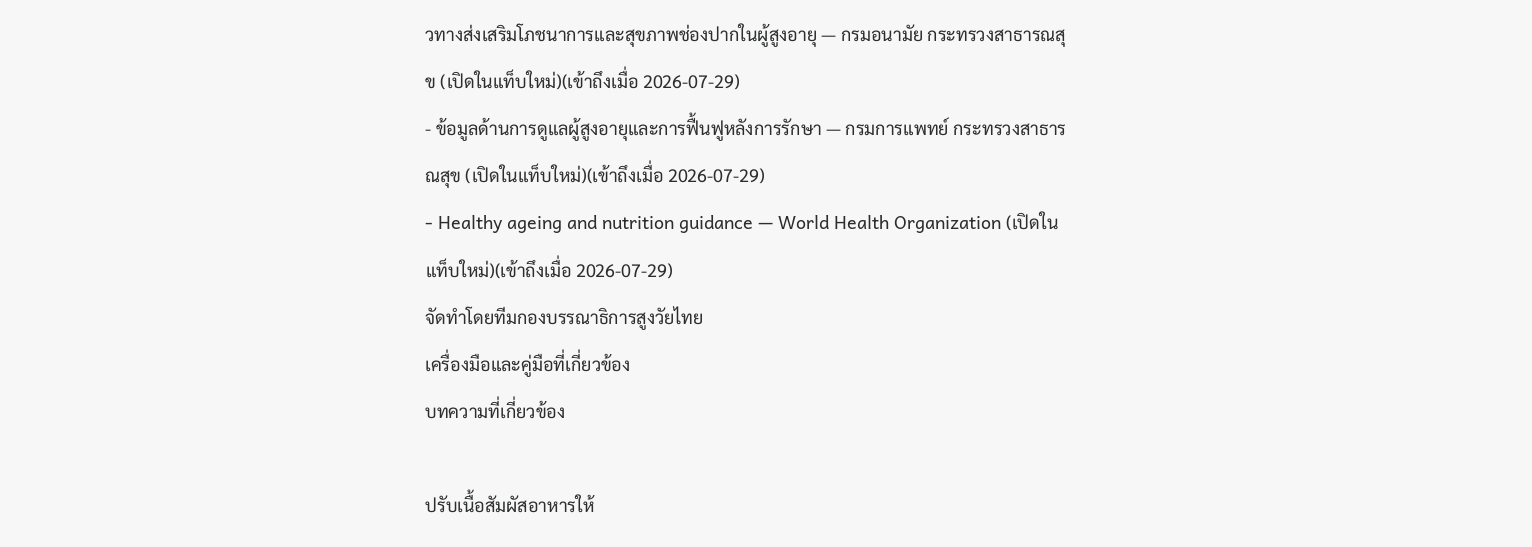วทางส่งเสริมโภชนาการและสุขภาพช่องปากในผู้สูงอายุ — กรมอนามัย กระทรวงสาธารณสุข (เปิดในแท็บใหม่)(เข้าถึงเมื่อ 2026-07-29)
- ข้อมูลด้านการดูแลผู้สูงอายุและการฟื้นฟูหลังการรักษา — กรมการแพทย์ กระทรวงสาธารณสุข (เปิดในแท็บใหม่)(เข้าถึงเมื่อ 2026-07-29)
- Healthy ageing and nutrition guidance — World Health Organization (เปิดในแท็บใหม่)(เข้าถึงเมื่อ 2026-07-29)
จัดทำโดยทีมกองบรรณาธิการสูงวัยไทย
เครื่องมือและคู่มือที่เกี่ยวข้อง
บทความที่เกี่ยวข้อง

ปรับเนื้อสัมผัสอาหารให้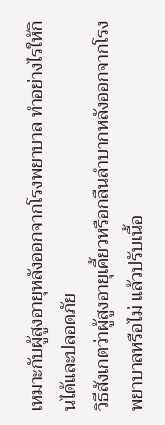เหมาะกับผู้สูงอายุหลังออกจากโรงพยาบาล ทำอย่างไรให้กินได้และปลอดภัย
วิธีสังเกตว่าผู้สูงอายุเคี้ยวหรือกลืนลำบากหลังออกจากโรงพยาบาลหรือไม่ แล้วปรับเนื้อ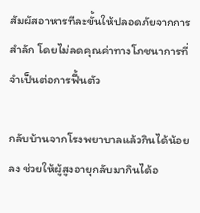สัมผัสอาหารทีละขั้นให้ปลอดภัยจากการสำลัก โดยไม่ลดคุณค่าทางโภชนาการที่จำเป็นต่อการฟื้นตัว

กลับบ้านจากโรงพยาบาลแล้วกินได้น้อยลง ช่วยให้ผู้สูงอายุกลับมากินได้อ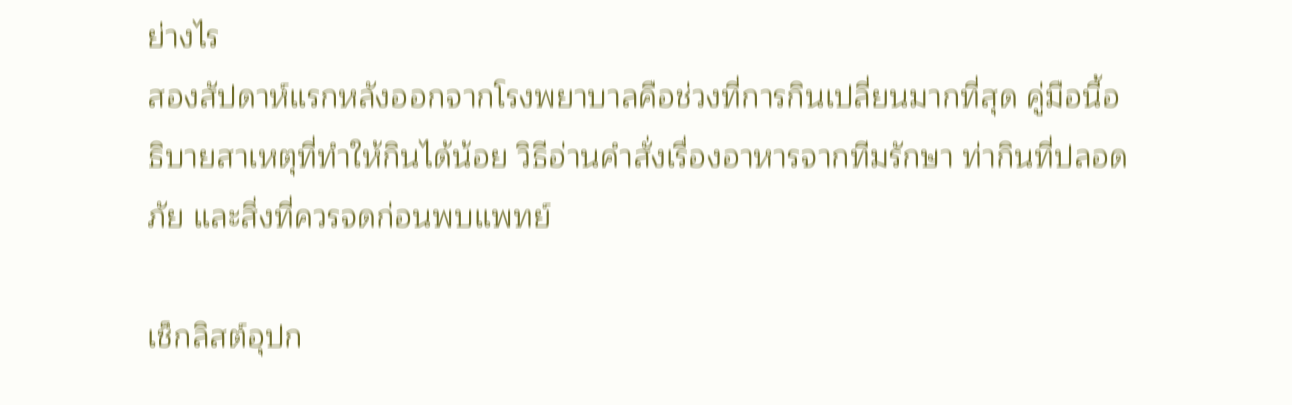ย่างไร
สองสัปดาห์แรกหลังออกจากโรงพยาบาลคือช่วงที่การกินเปลี่ยนมากที่สุด คู่มือนี้อธิบายสาเหตุที่ทำให้กินได้น้อย วิธีอ่านคำสั่งเรื่องอาหารจากทีมรักษา ท่ากินที่ปลอดภัย และสิ่งที่ควรจดก่อนพบแพทย์

เช็กลิสต์อุปก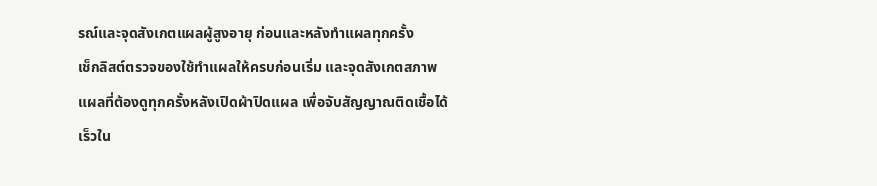รณ์และจุดสังเกตแผลผู้สูงอายุ ก่อนและหลังทำแผลทุกครั้ง
เช็กลิสต์ตรวจของใช้ทำแผลให้ครบก่อนเริ่ม และจุดสังเกตสภาพแผลที่ต้องดูทุกครั้งหลังเปิดผ้าปิดแผล เพื่อจับสัญญาณติดเชื้อได้เร็วใน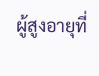ผู้สูงอายุที่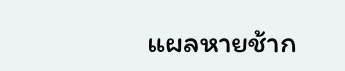แผลหายช้าก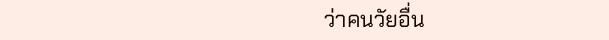ว่าคนวัยอื่น